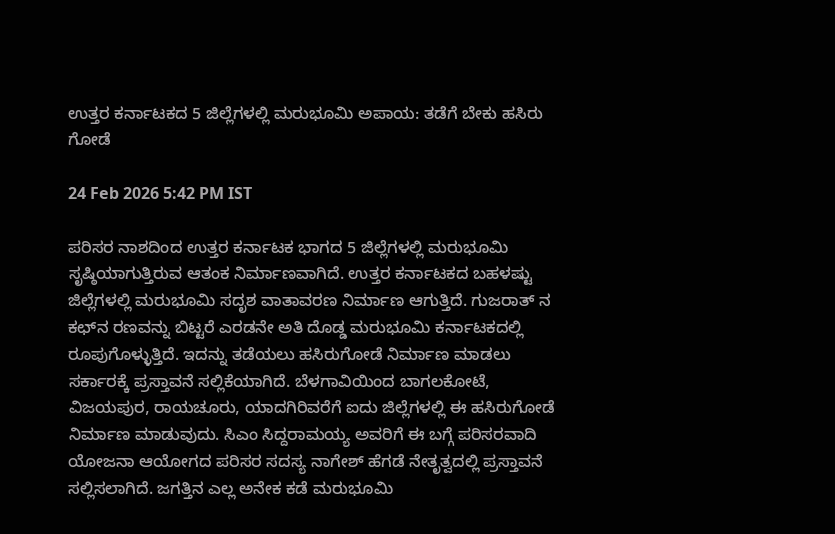ಉತ್ತರ ಕರ್ನಾಟಕದ 5 ಜಿಲ್ಲೆಗಳಲ್ಲಿ ಮರುಭೂಮಿ ಅಪಾಯ: ತಡೆಗೆ ಬೇಕು ಹಸಿರು ಗೋಡೆ

24 Feb 2026 5:42 PM IST

ಪರಿಸರ ನಾಶದಿಂದ ಉತ್ತರ ಕರ್ನಾಟಕ ಭಾಗದ 5 ಜಿಲ್ಲೆಗಳಲ್ಲಿ ಮರುಭೂಮಿ ಸೃಷ್ಠಿಯಾಗುತ್ತಿರುವ ಆತಂಕ ನಿರ್ಮಾಣವಾಗಿದೆ. ಉತ್ತರ ಕರ್ನಾಟಕದ ಬಹಳಷ್ಟು ಜಿಲ್ಲೆಗಳಲ್ಲಿ ಮರುಭೂಮಿ ಸದೃಶ ವಾತಾವರಣ ನಿರ್ಮಾಣ ಆಗುತ್ತಿದೆ. ಗುಜರಾತ್ ನ ಕಛ್‌ನ ರಣವನ್ನು ಬಿಟ್ಟರೆ ಎರಡನೇ ಅತಿ ದೊಡ್ಡ ಮರುಭೂಮಿ ಕರ್ನಾಟಕದಲ್ಲಿ ರೂಪುಗೊಳ್ಳುತ್ತಿದೆ. ಇದನ್ನು ತಡೆಯಲು ಹಸಿರುಗೋಡೆ ನಿರ್ಮಾಣ ಮಾಡಲು ಸರ್ಕಾರಕ್ಕೆ ಪ್ರಸ್ತಾವನೆ ಸಲ್ಲಿಕೆಯಾಗಿದೆ. ಬೆಳಗಾವಿಯಿಂದ ಬಾಗಲಕೋಟೆ, ವಿಜಯಪುರ, ರಾಯಚೂರು, ಯಾದಗಿರಿವರೆಗೆ ಐದು ಜಿಲ್ಲೆಗಳಲ್ಲಿ ಈ ಹಸಿರುಗೋಡೆ ನಿರ್ಮಾಣ ಮಾಡುವುದು. ಸಿಎಂ ಸಿದ್ದರಾಮಯ್ಯ ಅವರಿಗೆ ಈ ಬಗ್ಗೆ ಪರಿಸರವಾದಿ ಯೋಜನಾ ಆಯೋಗದ ಪರಿಸರ ಸದಸ್ಯ ನಾಗೇಶ್ ಹೆಗಡೆ ನೇತೃತ್ವದಲ್ಲಿ ಪ್ರಸ್ತಾವನೆ ಸಲ್ಲಿಸಲಾಗಿದೆ. ಜಗತ್ತಿನ ಎಲ್ಲ ಅನೇಕ ಕಡೆ ಮರುಭೂಮಿ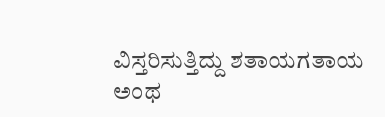ವಿಸ್ತರಿಸುತ್ತಿದ್ದು ಶತಾಯಗತಾಯ ಅಂಥ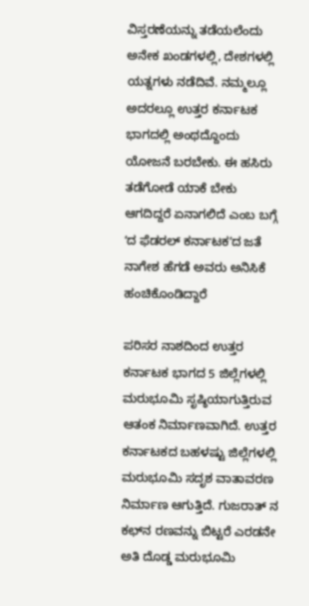ವಿಸ್ತರಣೆಯನ್ನು ತಡೆಯಲೆಂದು ಅನೇಕ ಖಂಡಗಳಲ್ಲಿ, ದೇಶಗಳಲ್ಲಿ ಯತ್ನಗಳು ನಡೆದಿವೆ. ನಮ್ಮಲ್ಲೂ ಅದರಲ್ಲೂ ಉತ್ತರ ಕರ್ನಾಟಕ ಭಾಗದಲ್ಲಿ ಅಂಥದ್ದೊಂದು ಯೋಜನೆ ಬರಬೇಕು. ಈ ಹಸಿರು ತಡೆಗೋಡೆ ಯಾಕೆ ಬೇಕು ಆಗದಿದ್ದರೆ ಏನಾಗಲಿದೆ ಎಂಬ ಬಗ್ಗೆ ʻದ ಫೆಡರಲ್ ಕರ್ನಾಟಕʼದ ಜತೆ ನಾಗೇಶ ಹೆಗಡೆ ಅವರು ಅನಿಸಿಕೆ ಹಂಚಿಕೊಂಡಿದ್ದಾರೆ

ಪರಿಸರ ನಾಶದಿಂದ ಉತ್ತರ ಕರ್ನಾಟಕ ಭಾಗದ 5 ಜಿಲ್ಲೆಗಳಲ್ಲಿ ಮರುಭೂಮಿ ಸೃಷ್ಠಿಯಾಗುತ್ತಿರುವ ಆತಂಕ ನಿರ್ಮಾಣವಾಗಿದೆ. ಉತ್ತರ ಕರ್ನಾಟಕದ ಬಹಳಷ್ಟು ಜಿಲ್ಲೆಗಳಲ್ಲಿ ಮರುಭೂಮಿ ಸದೃಶ ವಾತಾವರಣ ನಿರ್ಮಾಣ ಆಗುತ್ತಿದೆ. ಗುಜರಾತ್ ನ ಕಛ್‌ನ ರಣವನ್ನು ಬಿಟ್ಟರೆ ಎರಡನೇ ಅತಿ ದೊಡ್ಡ ಮರುಭೂಮಿ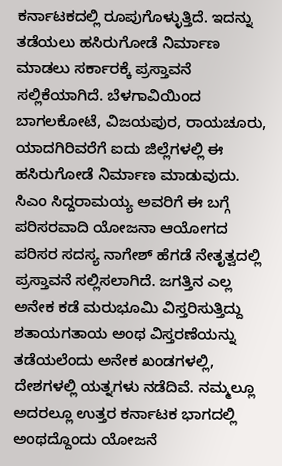ಕರ್ನಾಟಕದಲ್ಲಿ ರೂಪುಗೊಳ್ಳುತ್ತಿದೆ. ಇದನ್ನು ತಡೆಯಲು ಹಸಿರುಗೋಡೆ ನಿರ್ಮಾಣ ಮಾಡಲು ಸರ್ಕಾರಕ್ಕೆ ಪ್ರಸ್ತಾವನೆ ಸಲ್ಲಿಕೆಯಾಗಿದೆ. ಬೆಳಗಾವಿಯಿಂದ ಬಾಗಲಕೋಟೆ, ವಿಜಯಪುರ, ರಾಯಚೂರು, ಯಾದಗಿರಿವರೆಗೆ ಐದು ಜಿಲ್ಲೆಗಳಲ್ಲಿ ಈ ಹಸಿರುಗೋಡೆ ನಿರ್ಮಾಣ ಮಾಡುವುದು. ಸಿಎಂ ಸಿದ್ದರಾಮಯ್ಯ ಅವರಿಗೆ ಈ ಬಗ್ಗೆ ಪರಿಸರವಾದಿ ಯೋಜನಾ ಆಯೋಗದ ಪರಿಸರ ಸದಸ್ಯ ನಾಗೇಶ್ ಹೆಗಡೆ ನೇತೃತ್ವದಲ್ಲಿ ಪ್ರಸ್ತಾವನೆ ಸಲ್ಲಿಸಲಾಗಿದೆ. ಜಗತ್ತಿನ ಎಲ್ಲ ಅನೇಕ ಕಡೆ ಮರುಭೂಮಿ ವಿಸ್ತರಿಸುತ್ತಿದ್ದು ಶತಾಯಗತಾಯ ಅಂಥ ವಿಸ್ತರಣೆಯನ್ನು ತಡೆಯಲೆಂದು ಅನೇಕ ಖಂಡಗಳಲ್ಲಿ, ದೇಶಗಳಲ್ಲಿ ಯತ್ನಗಳು ನಡೆದಿವೆ. ನಮ್ಮಲ್ಲೂ ಅದರಲ್ಲೂ ಉತ್ತರ ಕರ್ನಾಟಕ ಭಾಗದಲ್ಲಿ ಅಂಥದ್ದೊಂದು ಯೋಜನೆ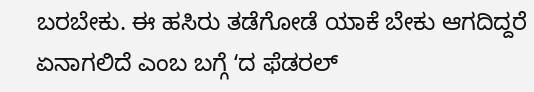ಬರಬೇಕು. ಈ ಹಸಿರು ತಡೆಗೋಡೆ ಯಾಕೆ ಬೇಕು ಆಗದಿದ್ದರೆ ಏನಾಗಲಿದೆ ಎಂಬ ಬಗ್ಗೆ ʻದ ಫೆಡರಲ್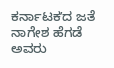ಕರ್ನಾಟಕʼದ ಜತೆ ನಾಗೇಶ ಹೆಗಡೆ ಅವರು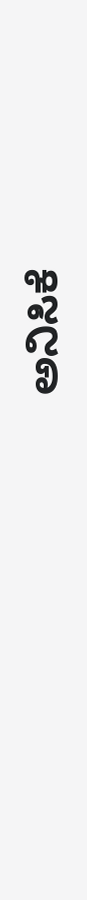ಅನಿಸಿಕೆ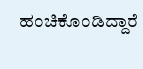ಹಂಚಿಕೊಂಡಿದ್ದಾರೆ